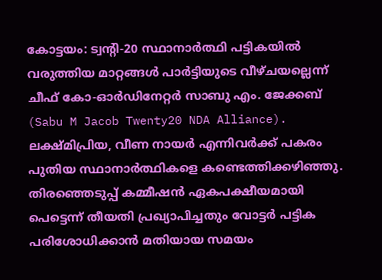കോട്ടയം: ട്വന്റി-20 സ്ഥാനാർത്ഥി പട്ടികയിൽ വരുത്തിയ മാറ്റങ്ങൾ പാർട്ടിയുടെ വീഴ്ചയല്ലെന്ന് ചീഫ് കോ-ഓർഡിനേറ്റർ സാബു എം. ജേക്കബ് (Sabu M Jacob Twenty20 NDA Alliance). ലക്ഷ്മിപ്രിയ, വീണ നായർ എന്നിവർക്ക് പകരം പുതിയ സ്ഥാനാർത്ഥികളെ കണ്ടെത്തിക്കഴിഞ്ഞു. തിരഞ്ഞെടുപ്പ് കമ്മീഷൻ ഏകപക്ഷീയമായി പെട്ടെന്ന് തീയതി പ്രഖ്യാപിച്ചതും വോട്ടർ പട്ടിക പരിശോധിക്കാൻ മതിയായ സമയം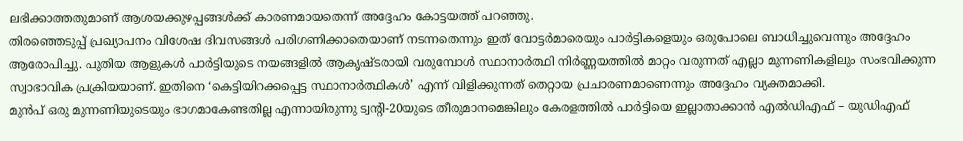ലഭിക്കാത്തതുമാണ് ആശയക്കുഴപ്പങ്ങൾക്ക് കാരണമായതെന്ന് അദ്ദേഹം കോട്ടയത്ത് പറഞ്ഞു.
തിരഞ്ഞെടുപ്പ് പ്രഖ്യാപനം വിശേഷ ദിവസങ്ങൾ പരിഗണിക്കാതെയാണ് നടന്നതെന്നും ഇത് വോട്ടർമാരെയും പാർട്ടികളെയും ഒരുപോലെ ബാധിച്ചുവെന്നും അദ്ദേഹം ആരോപിച്ചു. പുതിയ ആളുകൾ പാർട്ടിയുടെ നയങ്ങളിൽ ആകൃഷ്ടരായി വരുമ്പോൾ സ്ഥാനാർത്ഥി നിർണ്ണയത്തിൽ മാറ്റം വരുന്നത് എല്ലാ മുന്നണികളിലും സംഭവിക്കുന്ന സ്വാഭാവിക പ്രക്രിയയാണ്. ഇതിനെ ‘കെട്ടിയിറക്കപ്പെട്ട സ്ഥാനാർത്ഥികൾ’ എന്ന് വിളിക്കുന്നത് തെറ്റായ പ്രചാരണമാണെന്നും അദ്ദേഹം വ്യക്തമാക്കി.
മുൻപ് ഒരു മുന്നണിയുടെയും ഭാഗമാകേണ്ടതില്ല എന്നായിരുന്നു ട്വന്റി-20യുടെ തീരുമാനമെങ്കിലും കേരളത്തിൽ പാർട്ടിയെ ഇല്ലാതാക്കാൻ എൽഡിഎഫ് – യുഡിഎഫ്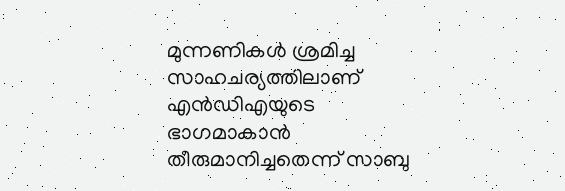മുന്നണികൾ ശ്രമിച്ച സാഹചര്യത്തിലാണ് എൻഡിഎയുടെ ഭാഗമാകാൻ തീരുമാനിച്ചതെന്ന് സാബു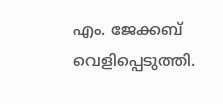എം. ജേക്കബ് വെളിപ്പെടുത്തി.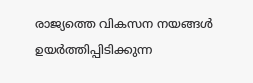രാജ്യത്തെ വികസന നയങ്ങൾ ഉയർത്തിപ്പിടിക്കുന്ന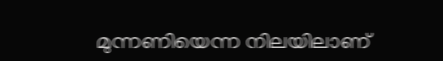മുന്നണിയെന്ന നിലയിലാണ്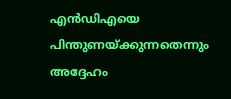എൻഡിഎയെ പിന്തുണയ്ക്കുന്നതെന്നും അദ്ദേഹം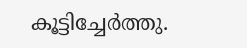കൂട്ടിച്ചേർത്തു.